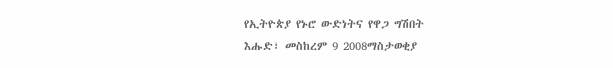የኢትዮጵያ የኑሮ ውድነትና የዋጋ ግሽበት
እሑድ፣ መስከረም 9 2008ማስታወቂያ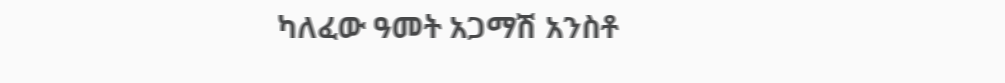ካለፈው ዓመት አጋማሽ አንስቶ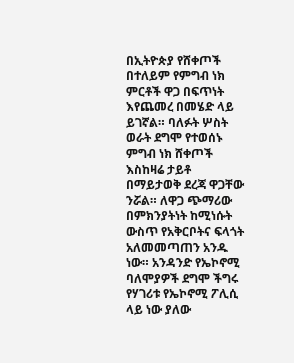በኢትዮጵያ የሸቀጦች በተለይም የምግብ ነክ ምርቶች ዋጋ በፍጥነት እየጨመረ በመሄድ ላይ ይገኛል። ባለፉት ሦስት ወራት ደግሞ የተወሰኑ ምግብ ነክ ሸቀጦች እስከዛሬ ታይቶ በማይታወቅ ደረጃ ዋጋቸው ንሯል። ለዋጋ ጭማሪው በምክንያትነት ከሚነሱት ውስጥ የአቅርቦትና ፍላጎት አለመመጣጠን አንዱ ነው። አንዳንድ የኤኮኖሚ ባለሞያዎች ደግሞ ችግሩ የሃገሪቱ የኤኮኖሚ ፖሊሲ ላይ ነው ያለው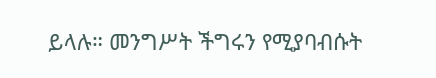ይላሉ። መንግሥት ችግሩን የሚያባብሱት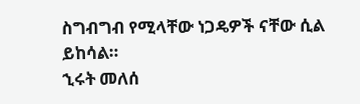ስግብግብ የሚላቸው ነጋዴዎች ናቸው ሲል ይከሳል።
ኂሩት መለሰ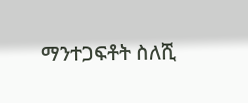ማንተጋፍቶት ስለሺ